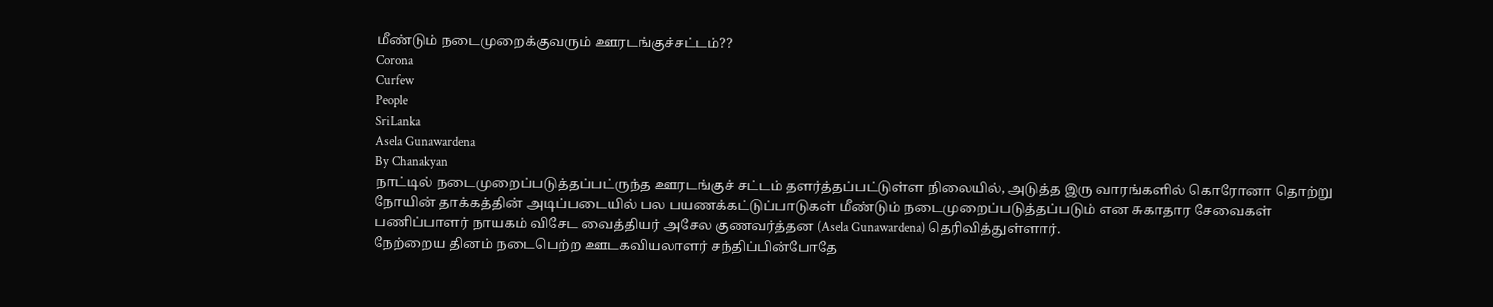மீண்டும் நடைமுறைக்குவரும் ஊரடங்குச்சட்டம்??
Corona
Curfew
People
SriLanka
Asela Gunawardena
By Chanakyan
நாட்டில் நடைமுறைப்படுத்தப்பட்ருந்த ஊரடங்குச் சட்டம் தளர்த்தப்பட்டுள்ள நிலையில், அடுத்த இரு வாரங்களில் கொரோனா தொற்று நோயின் தாக்கத்தின் அடிப்படையில் பல பயணக்கட்டுப்பாடுகள் மீண்டும் நடைமுறைப்படுத்தப்படும் என சுகாதார சேவைகள் பணிப்பாளர் நாயகம் விசேட வைத்தியர் அசேல குணவர்த்தன (Asela Gunawardena) தெரிவித்துள்ளார்.
நேற்றைய தினம் நடைபெற்ற ஊடகவியலாளர் சந்திப்பின்போதே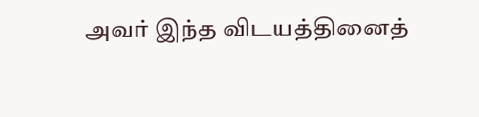அவர் இந்த விடயத்தினைத்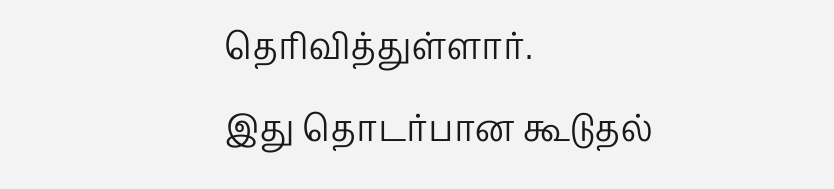தெரிவித்துள்ளார்.
இது தொடர்பான கூடுதல்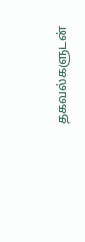தகவல்களுடன்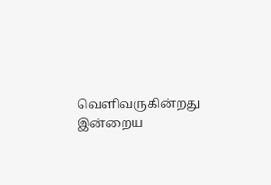வெளிவருகின்றது இன்றைய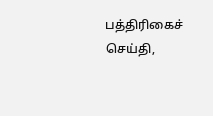பத்திரிகைச் செய்தி,